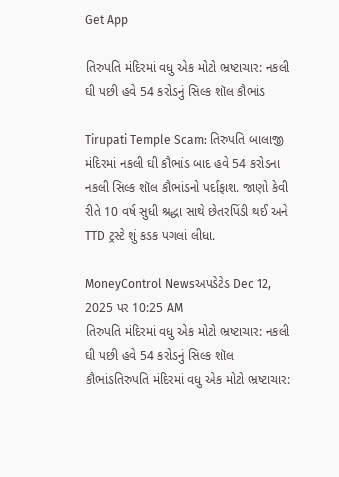Get App

તિરુપતિ મંદિરમાં વધુ એક મોટો ભ્રષ્ટાચાર: નકલી ઘી પછી હવે 54 કરોડનું સિલ્ક શૉલ કૌભાંડ

Tirupati Temple Scam: તિરુપતિ બાલાજી મંદિરમાં નકલી ઘી કૌભાંડ બાદ હવે 54 કરોડના નકલી સિલ્ક શૉલ કૌભાંડનો પર્દાફાશ. જાણો કેવી રીતે 10 વર્ષ સુધી શ્રદ્ધા સાથે છેતરપિંડી થઈ અને TTD ટ્રસ્ટે શું કડક પગલાં લીધા.

MoneyControl Newsઅપડેટેડ Dec 12, 2025 પર 10:25 AM
તિરુપતિ મંદિરમાં વધુ એક મોટો ભ્રષ્ટાચાર: નકલી ઘી પછી હવે 54 કરોડનું સિલ્ક શૉલ કૌભાંડતિરુપતિ મંદિરમાં વધુ એક મોટો ભ્રષ્ટાચાર: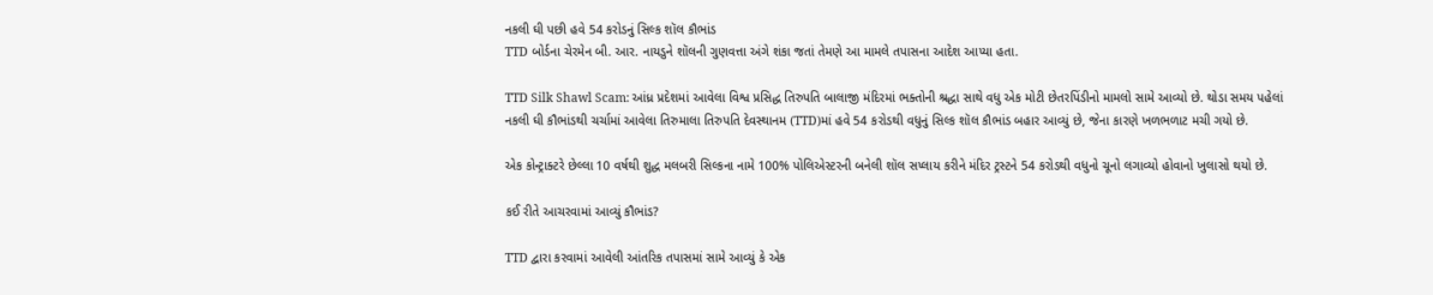નકલી ઘી પછી હવે 54 કરોડનું સિલ્ક શૉલ કૌભાંડ
TTD બોર્ડના ચેરમેન બી. આર. નાયડુને શૉલની ગુણવત્તા અંગે શંકા જતાં તેમણે આ મામલે તપાસના આદેશ આપ્યા હતા.

TTD Silk Shawl Scam: આંધ્ર પ્રદેશમાં આવેલા વિશ્વ પ્રસિદ્ધ તિરુપતિ બાલાજી મંદિરમાં ભક્તોની શ્રદ્ધા સાથે વધુ એક મોટી છેતરપિંડીનો મામલો સામે આવ્યો છે. થોડા સમય પહેલાં નકલી ઘી કૌભાંડથી ચર્ચામાં આવેલા તિરુમાલા તિરુપતિ દેવસ્થાનમ (TTD)માં હવે 54 કરોડથી વધુનું સિલ્ક શૉલ કૌભાંડ બહાર આવ્યું છે, જેના કારણે ખળભળાટ મચી ગયો છે.

એક કોન્ટ્રાક્ટરે છેલ્લા 10 વર્ષથી શુદ્ધ મલબરી સિલ્કના નામે 100% પોલિએસ્ટરની બનેલી શૉલ સપ્લાય કરીને મંદિર ટ્રસ્ટને 54 કરોડથી વધુનો ચૂનો લગાવ્યો હોવાનો ખુલાસો થયો છે.

કઈ રીતે આચરવામાં આવ્યું કૌભાંડ?

TTD દ્વારા કરવામાં આવેલી આંતરિક તપાસમાં સામે આવ્યું કે એક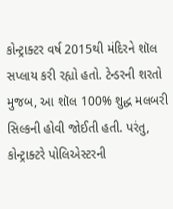કોન્ટ્રાક્ટર વર્ષ 2015થી મંદિરને શૉલ સપ્લાય કરી રહ્યો હતો. ટેન્ડરની શરતો મુજબ, આ શૉલ 100% શુદ્ધ મલબરી સિલ્કની હોવી જોઈતી હતી. પરંતુ, કોન્ટ્રાક્ટરે પોલિએસ્ટરની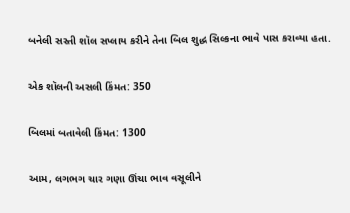બનેલી સસ્તી શૉલ સપ્લાય કરીને તેના બિલ શુદ્ધ સિલ્કના ભાવે પાસ કરાવ્યા હતા.

એક શૉલની અસલી કિંમત: 350

બિલમાં બતાવેલી કિંમત: 1300

આમ, લગભગ ચાર ગણા ઊંચા ભાવ વસૂલીને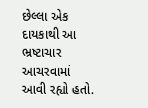છેલ્લા એક દાયકાથી આ ભ્રષ્ટાચાર આચરવામાં આવી રહ્યો હતો.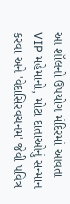આ શૉલનો ઉપયોગ મંદિરમાં આવતા VIP મહેમાનો, મોટા દાતાઓનું સન્માન કરવા અને 'વેદાસિરવચનમ' જેવી પવિત્ર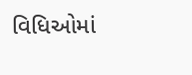વિધિઓમાં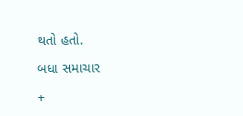થતો હતો.

બધા સમાચાર

+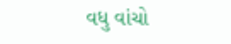વધુ વાંચો